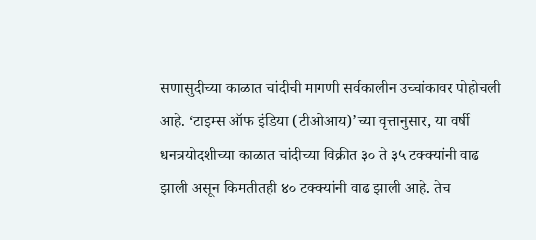सणासुदीच्या काळात चांदीची मागणी सर्वकालीन उच्चांकावर पोहोचली आहे. ‘टाइम्स ऑफ इंडिया (टीओआय)’च्या वृत्तानुसार, या वर्षी धनत्रयोदशीच्या काळात चांदीच्या विक्रीत ३० ते ३५ टक्क्यांनी वाढ झाली असून किमतीतही ४० टक्क्यांनी वाढ झाली आहे. तेच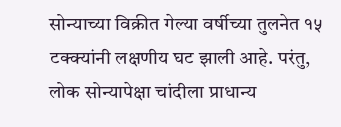सोन्याच्या विक्रीत गेल्या वर्षीच्या तुलनेत १५ टक्क्यांनी लक्षणीय घट झाली आहे. परंतु, लोक सोन्यापेक्षा चांदीला प्राधान्य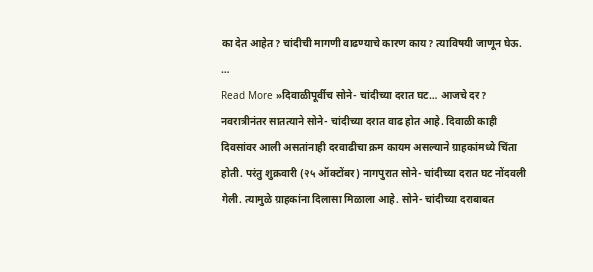का देत आहेत? चांदीची मागणी वाढण्याचे कारण काय? त्याविषयी जाणून घेऊ. …
Read More »दिवाळीपूर्वीच सोने- चांदीच्या दरात घट… आजचे दर?
नवरात्रीनंतर सातत्याने सोने- चांदीच्या दरात वाढ होत आहे. दिवाळी काही दिवसांवर आली असतांनाही दरवाढीचा क्रम कायम असल्याने ग्राहकांमध्ये चिंता होती. परंतु शुक्रवारी (२५ ऑक्टोंबर) नागपुरात सोने- चांदीच्या दरात घट नोंदवली गेली. त्यामुळे ग्राहकांना दिलासा मिळाला आहे. सोने- चांदीच्या दराबाबत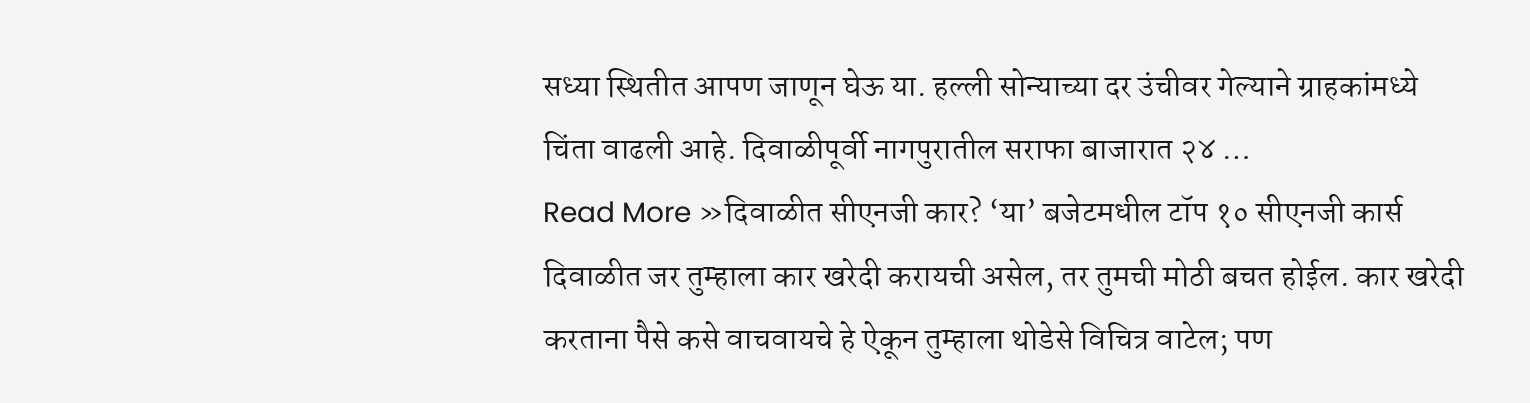सध्या स्थितीत आपण जाणून घेऊ या. हल्ली सोन्याच्या दर उंचीवर गेल्याने ग्राहकांमध्ये चिंता वाढली आहे. दिवाळीपूर्वी नागपुरातील सराफा बाजारात २४ …
Read More »दिवाळीत सीएनजी कार? ‘या’ बजेटमधील टॉप १० सीएनजी कार्स
दिवाळीत जर तुम्हाला कार खरेदी करायची असेल, तर तुमची मोठी बचत होईल. कार खरेदी करताना पैसे कसे वाचवायचे हे ऐकून तुम्हाला थोडेसे विचित्र वाटेल; पण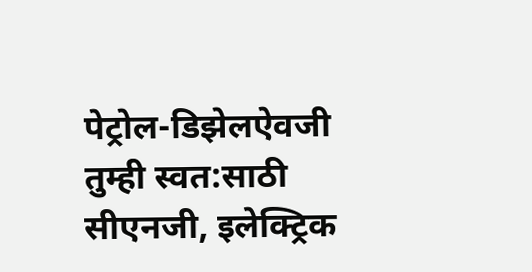पेट्रोल-डिझेलऐवजी तुम्ही स्वत:साठी सीएनजी, इलेक्ट्रिक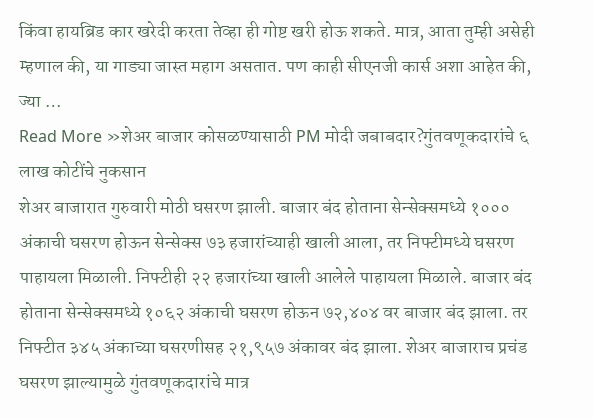किंवा हायब्रिड कार खरेदी करता तेव्हा ही गोष्ट खरी होऊ शकते. मात्र, आता तुम्ही असेही म्हणाल की, या गाड्या जास्त महाग असतात. पण काही सीएनजी कार्स अशा आहेत की, ज्या …
Read More »शेअर बाजार कोसळण्यासाठी PM मोदी जबाबदार?गुंतवणूकदारांचे ६ लाख कोटींचे नुकसान
शेअर बाजारात गुरुवारी मोठी घसरण झाली. बाजार बंद होताना सेन्सेक्समध्ये १००० अंकाची घसरण होऊन सेन्सेक्स ७३ हजारांच्याही खाली आला, तर निफ्टीमध्ये घसरण पाहायला मिळाली. निफ्टीही २२ हजारांच्या खाली आलेले पाहायला मिळाले. बाजार बंद होताना सेन्सेक्समध्ये १०६२ अंकाची घसरण होऊन ७२,४०४ वर बाजार बंद झाला. तर निफ्टीत ३४५ अंकाच्या घसरणीसह २१,९५७ अंकावर बंद झाला. शेअर बाजाराच प्रचंड घसरण झाल्यामुळे गुंतवणूकदारांचे मात्र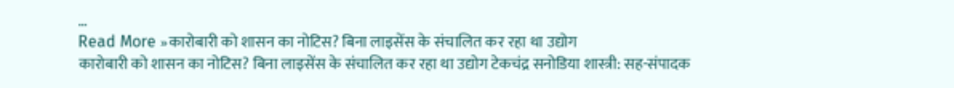…
Read More »कारोबारी को शासन का नोटिस? बिना लाइसेंस के संचालित कर रहा था उद्योग
कारोबारी को शासन का नोटिस? बिना लाइसेंस के संचालित कर रहा था उद्योग टेकचंद्र सनोडिया शास्त्री: सह-संपादक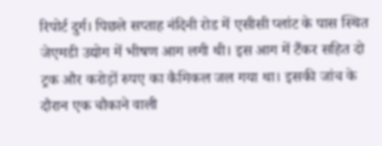रिपोर्ट दुर्ग। पिछले सप्ताह नंदिनी रोड में एसीसी प्लांट के पास स्थित जेएमडी उद्योग में भीषण आग लगी थी। इस आग में टैंकर सहित दो ट्रक और करोड़ों रुपए का कैमिकल जल गया था। इसकी जांच के दौरान एक चौकाने वाली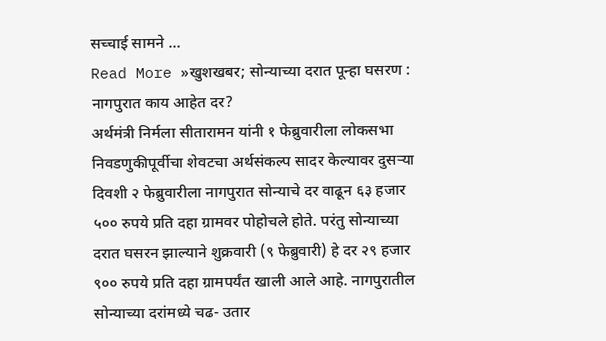सच्चाई सामने …
Read More »खुशखबर; सोन्याच्या दरात पून्हा घसरण : नागपुरात काय आहेत दर?
अर्थमंत्री निर्मला सीतारामन यांनी १ फेब्रुवारीला लोकसभा निवडणुकीपूर्वीचा शेवटचा अर्थसंकल्प सादर केल्यावर दुसऱ्या दिवशी २ फेब्रुवारीला नागपुरात सोन्याचे दर वाढून ६३ हजार ५०० रुपये प्रति दहा ग्रामवर पोहोचले होते. परंतु सोन्याच्या दरात घसरन झाल्याने शुक्रवारी (९ फेब्रुवारी) हे दर २९ हजार ९०० रुपये प्रति दहा ग्रामपर्यंत खाली आले आहे. नागपुरातील सोन्याच्या दरांमध्ये चढ- उतार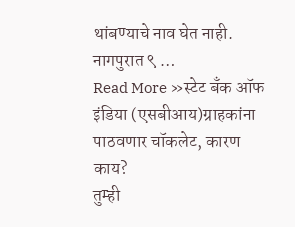थांबण्याचे नाव घेत नाही. नागपुरात ९ …
Read More »स्टेट बँक ऑफ इंडिया (एसबीआय)ग्राहकांना पाठवणार चॉकलेट, कारण काय?
तुम्ही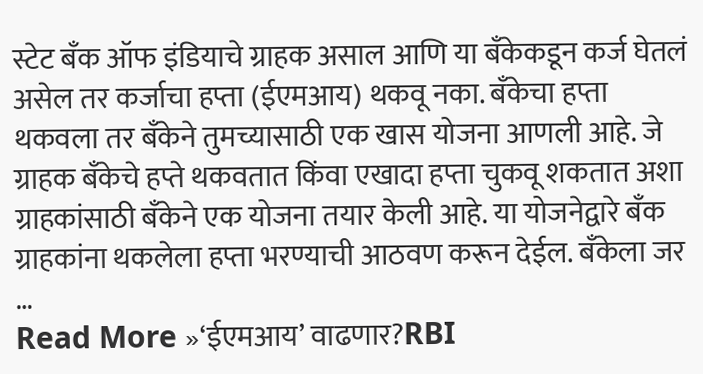स्टेट बँक ऑफ इंडियाचे ग्राहक असाल आणि या बँकेकडून कर्ज घेतलं असेल तर कर्जाचा हप्ता (ईएमआय) थकवू नका. बँकेचा हप्ता थकवला तर बँकेने तुमच्यासाठी एक खास योजना आणली आहे. जे ग्राहक बँकेचे हप्ते थकवतात किंवा एखादा हप्ता चुकवू शकतात अशा ग्राहकांसाठी बँकेने एक योजना तयार केली आहे. या योजनेद्वारे बँक ग्राहकांना थकलेला हप्ता भरण्याची आठवण करून देईल. बँकेला जर …
Read More »‘ईएमआय’ वाढणार?RBI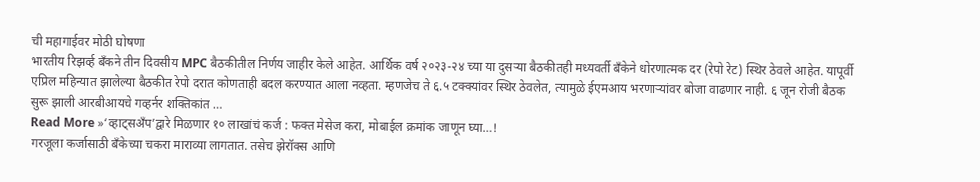ची महागाईवर मोठी घोषणा
भारतीय रिझर्व्ह बँकने तीन दिवसीय MPC बैठकीतील निर्णय जाहीर केले आहेत. आर्थिक वर्ष २०२३-२४ च्या या दुसऱ्या बैठकीतही मध्यवर्ती बँकेने धोरणात्मक दर (रेपो रेट) स्थिर ठेवले आहेत. यापूर्वी एप्रिल महिन्यात झालेल्या बैठकीत रेपो दरात कोणताही बदल करण्यात आला नव्हता. म्हणजेच ते ६.५ टक्क्यांवर स्थिर ठेवलेत, त्यामुळे ईएमआय भरणाऱ्यांवर बोजा वाढणार नाही. ६ जून रोजी बैठक सुरू झाली आरबीआयचे गव्हर्नर शक्तिकांत …
Read More »‘व्हाट्सअँप’द्वारे मिळणार १० लाखांचं कर्ज : फक्त मेसेज करा, मोबाईल क्रमांक जाणून घ्या…!
गरजूला कर्जासाठी बँकेच्या चकरा माराव्या लागतात. तसेच झेरॉक्स आणि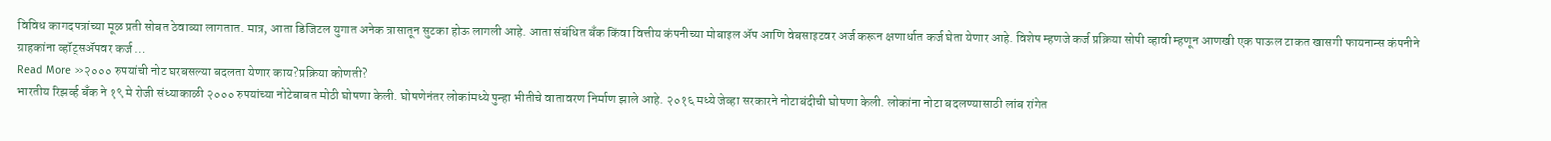विविध कागदपत्रांच्या मूळ प्रती सोबत ठेवाव्या लागतात. मात्र, आता डिजिटल युगात अनेक त्रासातून सुटका होऊ लागली आहे. आता संबंधित बँक किंवा वित्तीय कंपनीच्या मोबाइल ॲप आणि वेबसाइटवर अर्ज करून क्षणार्धात कर्ज घेता येणार आहे. विशेष म्हणजे कर्ज प्रक्रिया सोपी व्हावी म्हणून आणखी एक पाऊल टाकत खासगी फायनान्स कंपनीने ग्राहकांना व्हॉट्सॲपवर कर्ज …
Read More »२००० रुपयांची नोट घरबसल्या बदलता येणार काय?प्रक्रिया कोणती?
भारतीय रिझर्व्ह बँक ने १९ मे रोजी संध्याकाळी २००० रुपयांच्या नोटेबाबत मोठी घोषणा केली. घोषणेनंतर लोकांमध्ये पुन्हा भीतीचे वातावरण निर्माण झाले आहे. २०१६ मध्ये जेव्हा सरकारने नोटाबंदीची घोषणा केली. लोकांना नोटा बदलण्यासाठी लांब रांगेत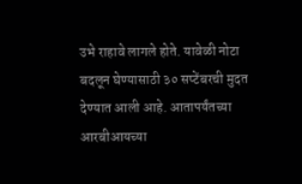उभे राहावे लागले होते. यावेळी नोटा बदलून घेण्यासाठी ३० सप्टेंबरची मुदत देण्यात आली आहे. आतापर्यंतच्या आरबीआयच्या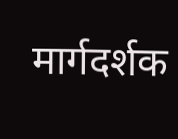मार्गदर्शक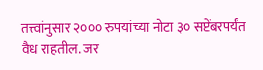तत्त्वांनुसार २००० रुपयांच्या नोटा ३० सप्टेंबरपर्यंत वैध राहतील. जर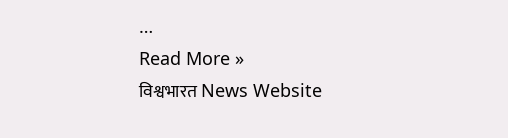…
Read More »
विश्वभारत News Website